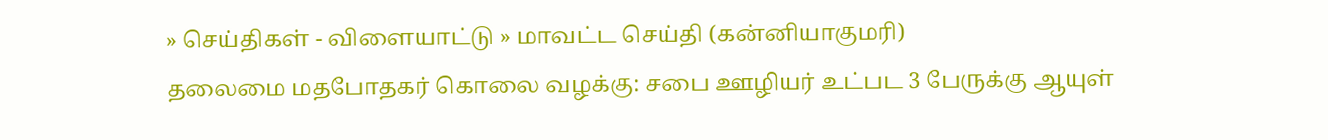» செய்திகள் - விளையாட்டு » மாவட்ட செய்தி (கன்னியாகுமரி)
தலைமை மதபோதகர் கொலை வழக்கு: சபை ஊழியர் உட்பட 3 பேருக்கு ஆயுள்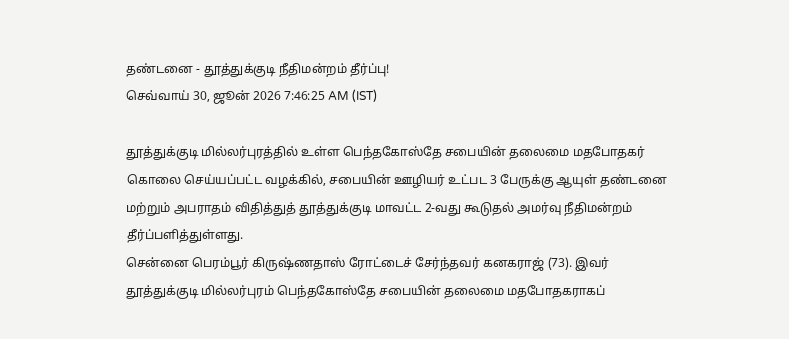தண்டனை - தூத்துக்குடி நீதிமன்றம் தீர்ப்பு!
செவ்வாய் 30, ஜூன் 2026 7:46:25 AM (IST)

தூத்துக்குடி மில்லர்புரத்தில் உள்ள பெந்தகோஸ்தே சபையின் தலைமை மதபோதகர் கொலை செய்யப்பட்ட வழக்கில், சபையின் ஊழியர் உட்பட 3 பேருக்கு ஆயுள் தண்டனை மற்றும் அபராதம் விதித்துத் தூத்துக்குடி மாவட்ட 2-வது கூடுதல் அமர்வு நீதிமன்றம் தீர்ப்பளித்துள்ளது.
சென்னை பெரம்பூர் கிருஷ்ணதாஸ் ரோட்டைச் சேர்ந்தவர் கனகராஜ் (73). இவர் தூத்துக்குடி மில்லர்புரம் பெந்தகோஸ்தே சபையின் தலைமை மதபோதகராகப்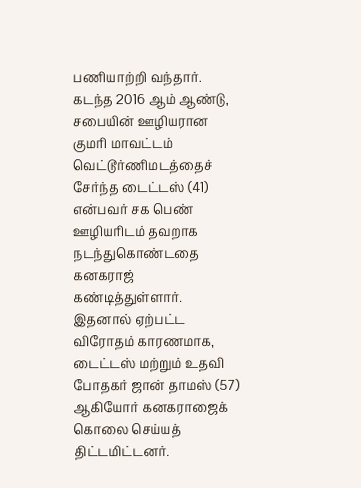பணியாற்றி வந்தார். கடந்த 2016 ஆம் ஆண்டு, சபையின் ஊழியரான குமரி மாவட்டம் வெட்டூர்ணிமடத்தைச் சேர்ந்த டைட்டஸ் (41) என்பவர் சக பெண் ஊழியரிடம் தவறாக நடந்துகொண்டதை கனகராஜ் கண்டித்துள்ளார். இதனால் ஏற்பட்ட விரோதம் காரணமாக, டைட்டஸ் மற்றும் உதவி போதகர் ஜான் தாமஸ் (57) ஆகியோர் கனகராஜைக் கொலை செய்யத் திட்டமிட்டனர்.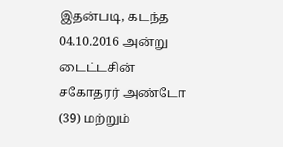இதன்படி, கடந்த 04.10.2016 அன்று டைட்டசின் சகோதரர் அண்டோ (39) மற்றும்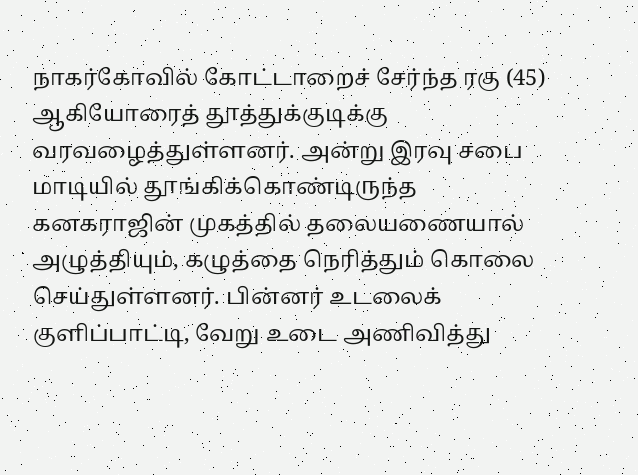நாகர்கோவில் கோட்டாறைச் சேர்ந்த ரகு (45) ஆகியோரைத் தூத்துக்குடிக்கு வரவழைத்துள்ளனர். அன்று இரவு சபை மாடியில் தூங்கிக்கொண்டிருந்த கனகராஜின் முகத்தில் தலையணையால் அழுத்தியும், கழுத்தை நெரித்தும் கொலை செய்துள்ளனர். பின்னர் உடலைக் குளிப்பாட்டி, வேறு உடை அணிவித்து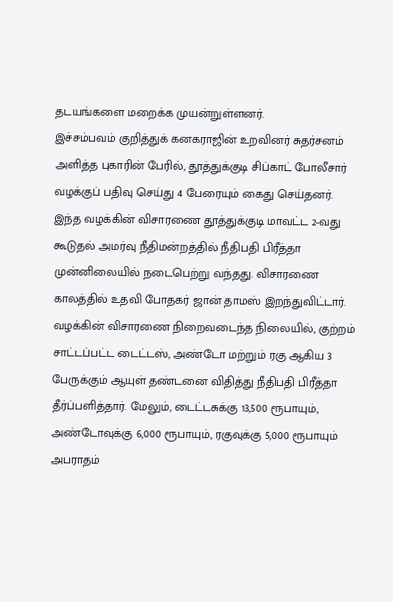தடயங்களை மறைக்க முயன்றுள்ளனர்.
இச்சம்பவம் குறித்துக் கனகராஜின் உறவினர் சுதர்சனம் அளித்த புகாரின் பேரில், தூத்துக்குடி சிப்காட் போலீசார் வழக்குப் பதிவு செய்து 4 பேரையும் கைது செய்தனர். இந்த வழக்கின் விசாரணை தூத்துக்குடி மாவட்ட 2-வது கூடுதல் அமர்வு நீதிமன்றத்தில் நீதிபதி பிரீத்தா முன்னிலையில் நடைபெற்று வந்தது. விசாரணை காலத்தில் உதவி போதகர் ஜான் தாமஸ் இறந்துவிட்டார்.
வழக்கின் விசாரணை நிறைவடைந்த நிலையில், குற்றம் சாட்டப்பட்ட டைட்டஸ், அண்டோ மற்றும் ரகு ஆகிய 3 பேருக்கும் ஆயுள் தண்டனை விதித்து நீதிபதி பிரீத்தா தீர்ப்பளித்தார். மேலும், டைட்டசுக்கு 13,500 ரூபாயும், அண்டோவுக்கு 6,000 ரூபாயும், ரகுவுக்கு 5,000 ரூபாயும் அபராதம்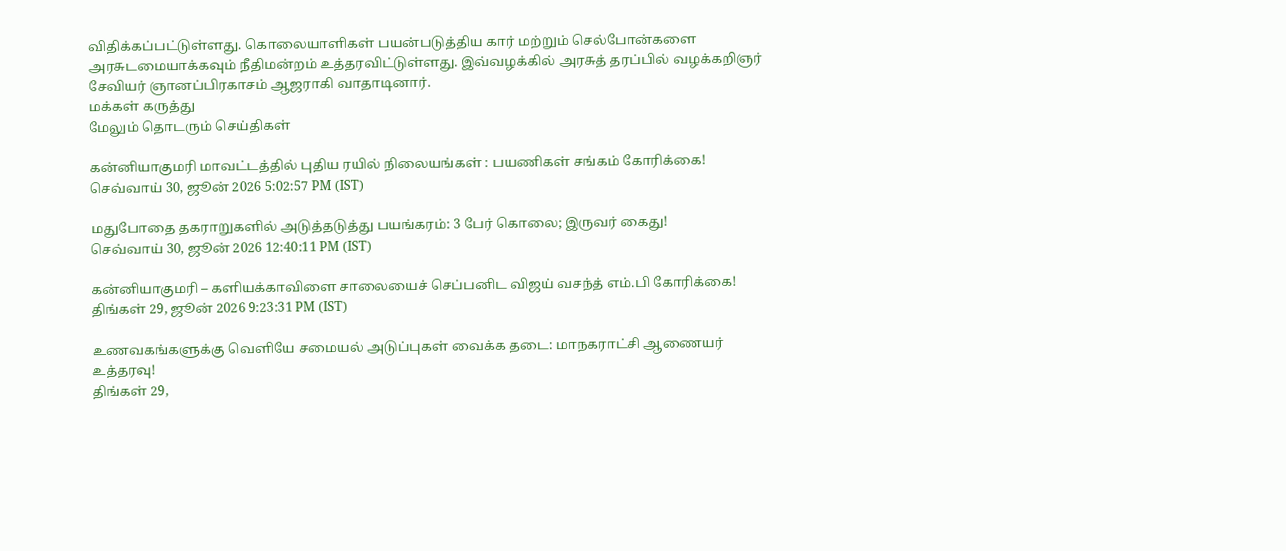விதிக்கப்பட்டுள்ளது. கொலையாளிகள் பயன்படுத்திய கார் மற்றும் செல்போன்களை அரசுடமையாக்கவும் நீதிமன்றம் உத்தரவிட்டுள்ளது. இவ்வழக்கில் அரசுத் தரப்பில் வழக்கறிஞர் சேவியர் ஞானப்பிரகாசம் ஆஜராகி வாதாடினார்.
மக்கள் கருத்து
மேலும் தொடரும் செய்திகள்

கன்னியாகுமரி மாவட்டத்தில் புதிய ரயில் நிலையங்கள் : பயணிகள் சங்கம் கோரிக்கை!
செவ்வாய் 30, ஜூன் 2026 5:02:57 PM (IST)

மதுபோதை தகராறுகளில் அடுத்தடுத்து பயங்கரம்: 3 பேர் கொலை; இருவர் கைது!
செவ்வாய் 30, ஜூன் 2026 12:40:11 PM (IST)

கன்னியாகுமரி – களியக்காவிளை சாலையைச் செப்பனிட விஜய் வசந்த் எம்.பி கோரிக்கை!
திங்கள் 29, ஜூன் 2026 9:23:31 PM (IST)

உணவகங்களுக்கு வெளியே சமையல் அடுப்புகள் வைக்க தடை: மாநகராட்சி ஆணையர் உத்தரவு!
திங்கள் 29,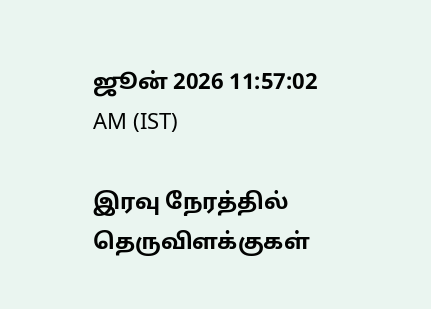ஜூன் 2026 11:57:02 AM (IST)

இரவு நேரத்தில் தெருவிளக்குகள்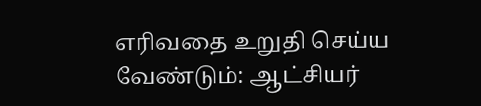எரிவதை உறுதி செய்ய வேண்டும்: ஆட்சியர்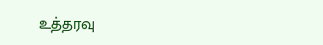உத்தரவு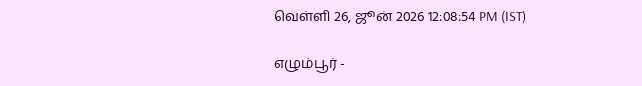வெள்ளி 26, ஜூன் 2026 12:08:54 PM (IST)

எழும்பூர் -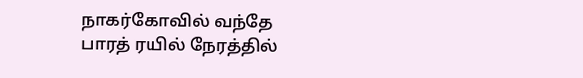நாகர்கோவில் வந்தே பாரத் ரயில் நேரத்தில்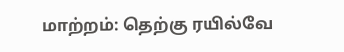மாற்றம்: தெற்கு ரயில்வே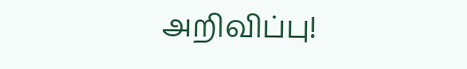அறிவிப்பு!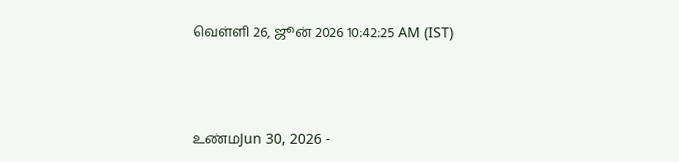வெள்ளி 26, ஜூன் 2026 10:42:25 AM (IST)



உண்மJun 30, 2026 -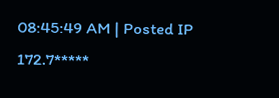08:45:49 AM | Posted IP 172.7*****